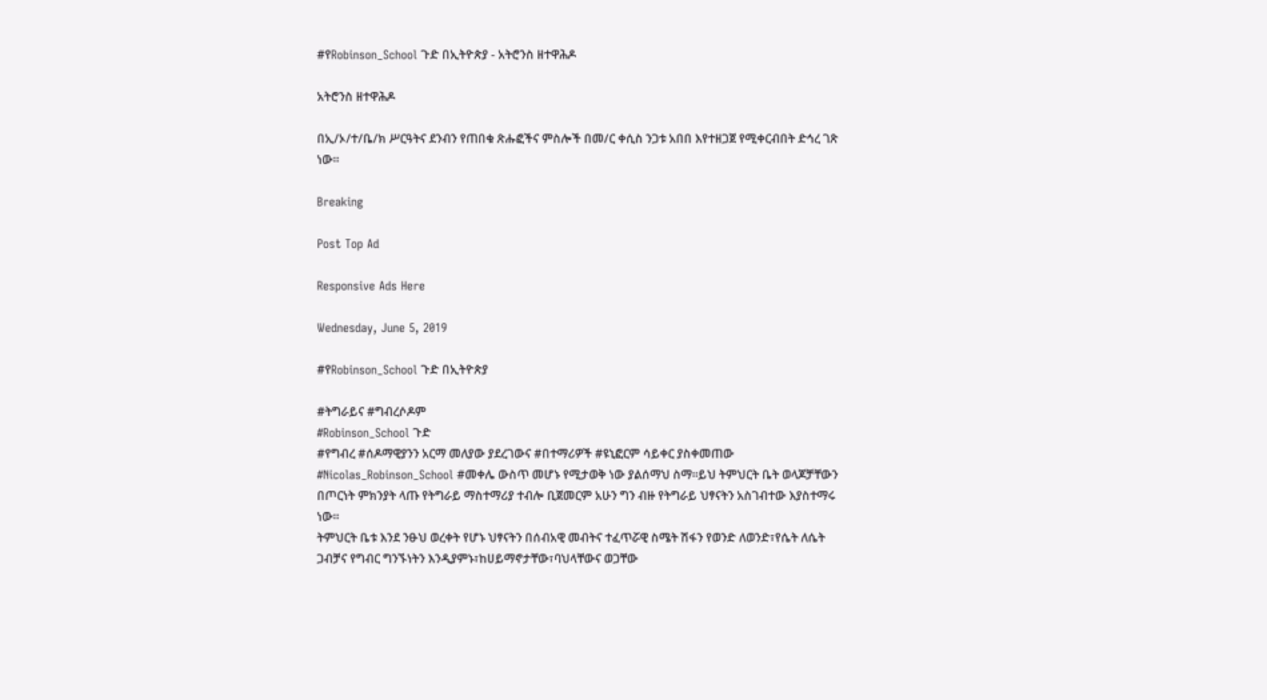#የRobinson_School ጉድ በኢትዮጵያ - አትሮንስ ዘተዋሕዶ

አትሮንስ ዘተዋሕዶ

በኢ/ኦ/ተ/ቤ/ክ ሥርዓትና ደንብን የጠበቁ ጽሑፎችና ምስሎች በመ/ር ቀሲስ ንጋቱ አበበ እየተዘጋጀ የሚቀርብበት ድኅረ ገጽ ነው።

Breaking

Post Top Ad

Responsive Ads Here

Wednesday, June 5, 2019

#የRobinson_School ጉድ በኢትዮጵያ

#ትግራይና #ግብረሶዶም
#Robinson_School ጉድ
#የግብረ #ሰዶማዊያንን አርማ መለያው ያደረገውና #በተማሪዎች #ዩኒፎርም ሳይቀር ያስቀመጠው #Nicolas_Robinson_School #መቀሌ ውስጥ መሆኑ የሚታወቅ ነው ያልሰማህ ስማ።ይህ ትምህርት ቤት ወላጆቻቸውን በጦርነት ምክንያት ላጡ የትግራይ ማስተማሪያ ተብሎ ቢጀመርም አሁን ግን ብዙ የትግራይ ህፃናትን አስገብተው እያስተማሩ ነው።
ትምህርት ቤቱ እንደ ንፁህ ወረቀት የሆኑ ህፃናትን በሰብአዊ መብትና ተፈጥሯዊ ስሜት ሽፋን የወንድ ለወንድ፣የሴት ለሴት ጋብቻና የግብር ግንኙነትን እንዲያምኑ፣ከሀይማኖታቸው፣ባህላቸውና ወጋቸው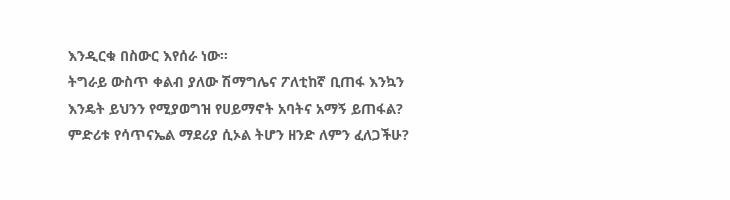እንዲርቁ በስውር እየሰራ ነው።
ትግራይ ውስጥ ቀልብ ያለው ሽማግሌና ፖለቲከኛ ቢጠፋ እንኳን እንዴት ይህንን የሚያወግዝ የሀይማኖት አባትና አማኝ ይጠፋል?
ምድሪቱ የሳጥናኤል ማደሪያ ሲኦል ትሆን ዘንድ ለምን ፈለጋችሁ?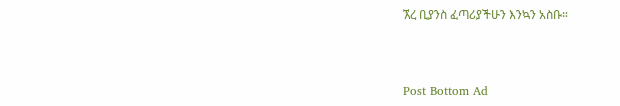ኧረ ቢያንስ ፈጣሪያችሁን እንኳን አስቡ።



Post Bottom Ad